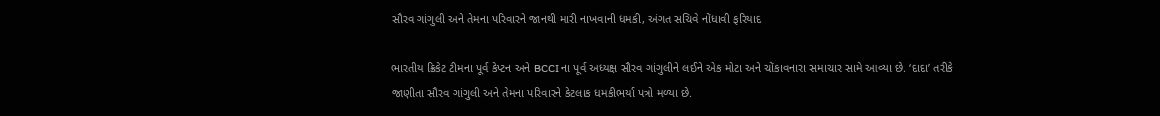સૌરવ ગાંગુલી અને તેમના પરિવારને જાનથી મારી નાખવાની ધમકી, અંગત સચિવે નોંધાવી ફરિયાદ

ભારતીય ક્રિકેટ ટીમના પૂર્વ કેપ્ટન અને BCCI ના પૂર્વ અધ્યક્ષ સૌરવ ગાંગુલીને લઈને એક મોટા અને ચોંકાવનારા સમાચાર સામે આવ્યા છે. ‘દાદા’ તરીકે જાણીતા સૌરવ ગાંગુલી અને તેમના પરિવારને કેટલાક ધમકીભર્યા પત્રો મળ્યા છે.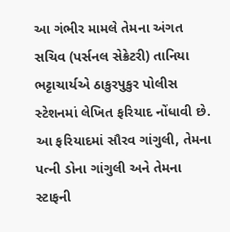આ ગંભીર મામલે તેમના અંગત સચિવ (પર્સનલ સેક્રેટરી) તાનિયા ભટ્ટાચાર્યએ ઠાકુરપુકુર પોલીસ સ્ટેશનમાં લેખિત ફરિયાદ નોંધાવી છે. આ ફરિયાદમાં સૌરવ ગાંગુલી, તેમના પત્ની ડોના ગાંગુલી અને તેમના સ્ટાફની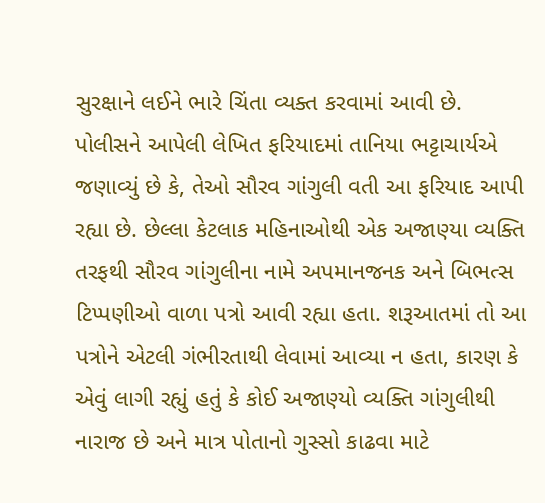સુરક્ષાને લઈને ભારે ચિંતા વ્યક્ત કરવામાં આવી છે.
પોલીસને આપેલી લેખિત ફરિયાદમાં તાનિયા ભટ્ટાચાર્યએ જણાવ્યું છે કે, તેઓ સૌરવ ગાંગુલી વતી આ ફરિયાદ આપી રહ્યા છે. છેલ્લા કેટલાક મહિનાઓથી એક અજાણ્યા વ્યક્તિ તરફથી સૌરવ ગાંગુલીના નામે અપમાનજનક અને બિભત્સ ટિપ્પણીઓ વાળા પત્રો આવી રહ્યા હતા. શરૂઆતમાં તો આ પત્રોને એટલી ગંભીરતાથી લેવામાં આવ્યા ન હતા, કારણ કે એવું લાગી રહ્યું હતું કે કોઈ અજાણ્યો વ્યક્તિ ગાંગુલીથી નારાજ છે અને માત્ર પોતાનો ગુસ્સો કાઢવા માટે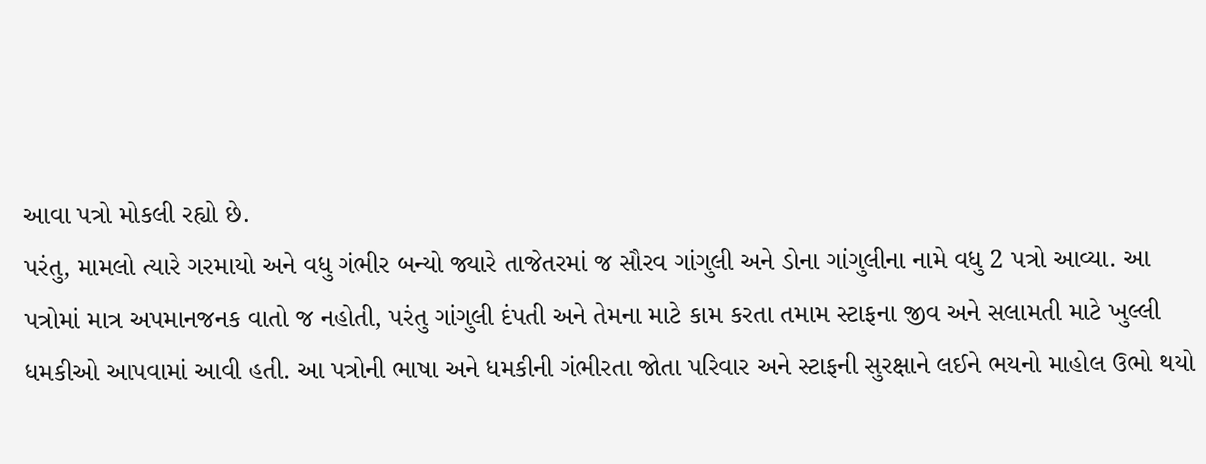આવા પત્રો મોકલી રહ્યો છે.
પરંતુ, મામલો ત્યારે ગરમાયો અને વધુ ગંભીર બન્યો જ્યારે તાજેતરમાં જ સૌરવ ગાંગુલી અને ડોના ગાંગુલીના નામે વધુ 2 પત્રો આવ્યા. આ પત્રોમાં માત્ર અપમાનજનક વાતો જ નહોતી, પરંતુ ગાંગુલી દંપતી અને તેમના માટે કામ કરતા તમામ સ્ટાફના જીવ અને સલામતી માટે ખુલ્લી ધમકીઓ આપવામાં આવી હતી. આ પત્રોની ભાષા અને ધમકીની ગંભીરતા જોતા પરિવાર અને સ્ટાફની સુરક્ષાને લઈને ભયનો માહોલ ઉભો થયો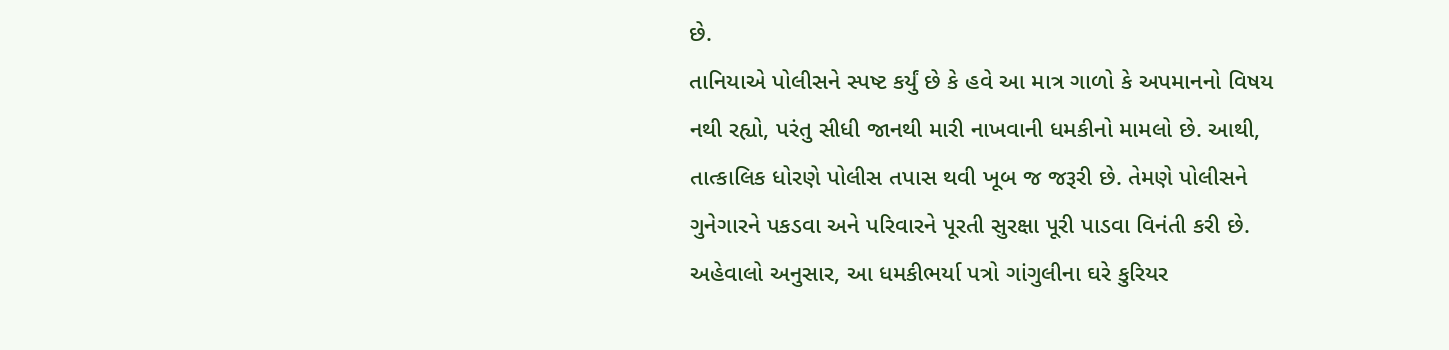છે.
તાનિયાએ પોલીસને સ્પષ્ટ કર્યું છે કે હવે આ માત્ર ગાળો કે અપમાનનો વિષય નથી રહ્યો, પરંતુ સીધી જાનથી મારી નાખવાની ધમકીનો મામલો છે. આથી, તાત્કાલિક ધોરણે પોલીસ તપાસ થવી ખૂબ જ જરૂરી છે. તેમણે પોલીસને ગુનેગારને પકડવા અને પરિવારને પૂરતી સુરક્ષા પૂરી પાડવા વિનંતી કરી છે.
અહેવાલો અનુસાર, આ ધમકીભર્યા પત્રો ગાંગુલીના ઘરે કુરિયર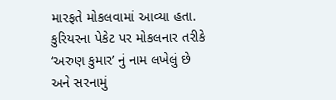મારફતે મોકલવામાં આવ્યા હતા. કુરિયરના પેકેટ પર મોકલનાર તરીકે ‘અરુણ કુમાર’ નું નામ લખેલું છે અને સરનામું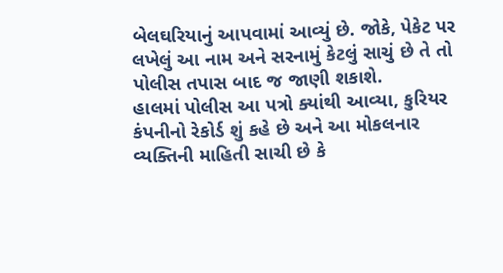બેલઘરિયાનું આપવામાં આવ્યું છે. જોકે, પેકેટ પર લખેલું આ નામ અને સરનામું કેટલું સાચું છે તે તો પોલીસ તપાસ બાદ જ જાણી શકાશે.
હાલમાં પોલીસ આ પત્રો ક્યાંથી આવ્યા, કુરિયર કંપનીનો રેકોર્ડ શું કહે છે અને આ મોકલનાર વ્યક્તિની માહિતી સાચી છે કે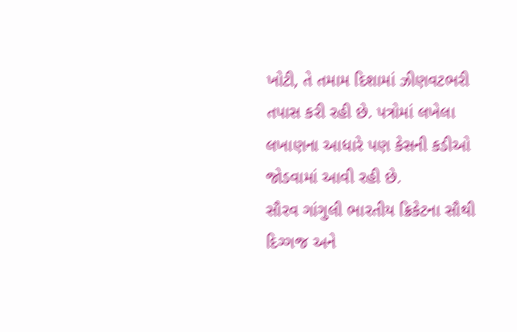ખોટી, તે તમામ દિશામાં ઝીણવટભરી તપાસ કરી રહી છે. પત્રોમાં લખેલા લખાણના આધારે પણ કેસની કડીઓ જોડવામાં આવી રહી છે.
સૌરવ ગાંગુલી ભારતીય ક્રિકેટના સૌથી દિગ્ગજ અને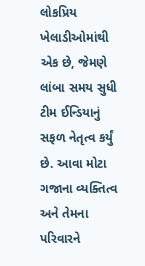લોકપ્રિય ખેલાડીઓમાંથી એક છે, જેમણે લાંબા સમય સુધી ટીમ ઈન્ડિયાનું સફળ નેતૃત્વ કર્યું છે. આવા મોટા ગજાના વ્યક્તિત્વ અને તેમના પરિવારને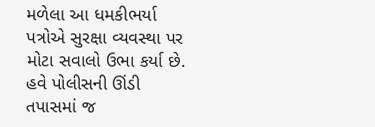મળેલા આ ધમકીભર્યા પત્રોએ સુરક્ષા વ્યવસ્થા પર મોટા સવાલો ઉભા કર્યા છે. હવે પોલીસની ઊંડી તપાસમાં જ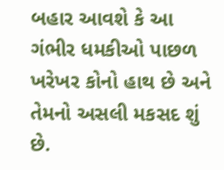બહાર આવશે કે આ ગંભીર ધમકીઓ પાછળ ખરેખર કોનો હાથ છે અને તેમનો અસલી મકસદ શું છે.